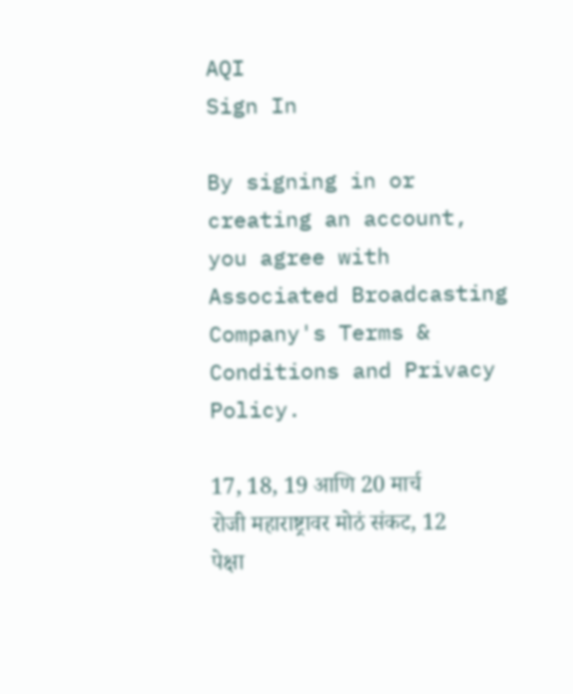AQI
Sign In

By signing in or creating an account, you agree with Associated Broadcasting Company's Terms & Conditions and Privacy Policy.

17, 18, 19 आणि 20 मार्च रोजी महाराष्ट्रावर मोठं संकट, 12 पेक्षा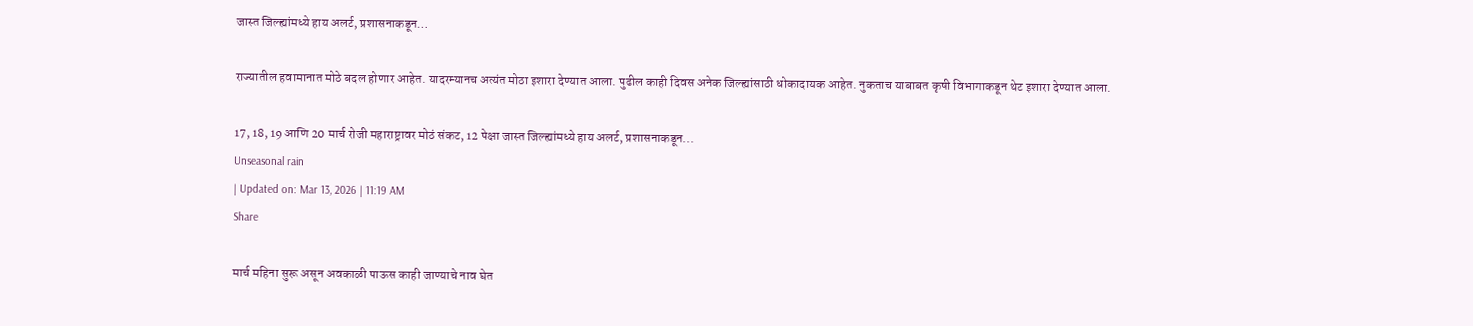जास्त जिल्ह्यांमध्ये हाय अलर्ट, प्रशासनाकडून…

राज्यातील हवामानात मोठे बदल होणार आहेत. यादरम्यानच अत्यंत मोठा इशारा देण्यात आला. पुढील काही दिवस अनेक जिल्ह्यांसाठी धोकादायक आहेत. नुकताच याबाबत कृषी विभागाकडून थेट इशारा देण्यात आला.

17, 18, 19 आणि 20 मार्च रोजी महाराष्ट्रावर मोठं संकट, 12 पेक्षा जास्त जिल्ह्यांमध्ये हाय अलर्ट, प्रशासनाकडून...
Unseasonal rain
| Updated on: Mar 13, 2026 | 11:19 AM
Share

मार्च महिना सुरू असून अवकाळी पाऊस काही जाण्याचे नाव घेत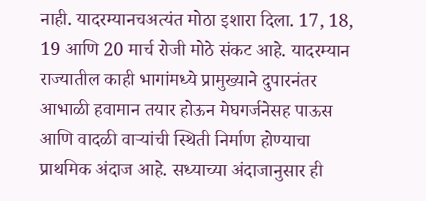नाही. यादरम्यानचअत्यंत मोठा इशारा दिला. 17, 18, 19 आणि 20 मार्च रोजी मोठे संकट आहे. यादरम्यान राज्यातील काही भागांमध्ये प्रामुख्याने दुपारनंतर आभाळी हवामान तयार होऊन मेघगर्जनेसह पाऊस आणि वादळी वाऱ्यांची स्थिती निर्माण होण्याचा प्राथमिक अंदाज आहे. सध्याच्या अंदाजानुसार ही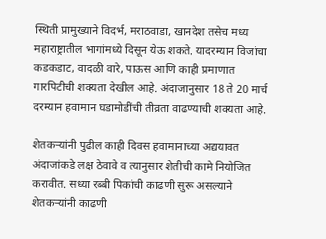स्थिती प्रामुख्याने विदर्भ, मराठवाडा, खानदेश तसेच मध्य महाराष्ट्रातील भागांमध्ये दिसून येऊ शकते. यादरम्यान विजांचा कडकडाट, वादळी वारे, पाऊस आणि काही प्रमाणात गारपिटीची शक्यता देखील आहे. अंदाजानुसार 18 ते 20 मार्च दरम्यान हवामान घडामोडींची तीव्रता वाढण्याची शक्यता आहे.

शेतकऱ्यांनी पुढील काही दिवस हवामानाच्या अद्ययावत अंदाजांकडे लक्ष ठेवावे व त्यानुसार शेतीची कामे नियोजित करावीत. सध्या रब्बी पिकांची काढणी सुरू असल्याने शेतकऱ्यांनी काढणी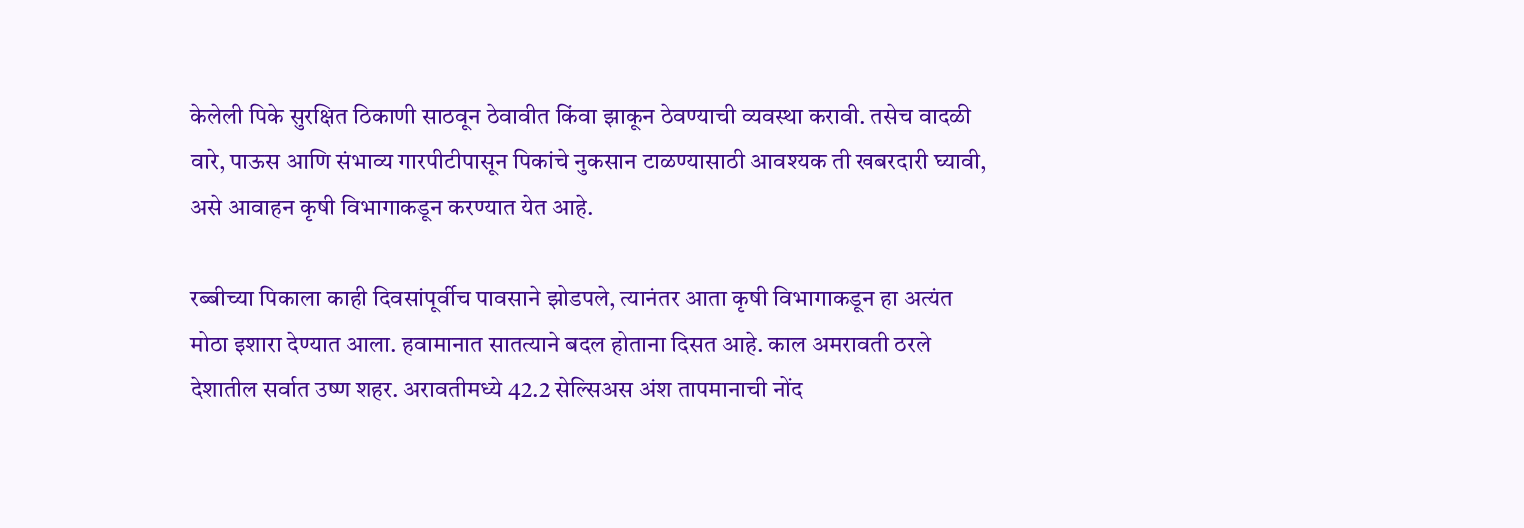केलेली पिके सुरक्षित ठिकाणी साठवून ठेवावीत किंवा झाकून ठेवण्याची व्यवस्था करावी. तसेच वादळी वारे, पाऊस आणि संभाव्य गारपीटीपासून पिकांचे नुकसान टाळण्यासाठी आवश्यक ती खबरदारी घ्यावी, असे आवाहन कृषी विभागाकडून करण्यात येत आहे.

रब्बीच्या पिकाला काही दिवसांपूर्वीच पावसाने झोडपले, त्यानंतर आता कृषी विभागाकडून हा अत्यंत मोठा इशारा देण्यात आला. हवामानात सातत्याने बदल होताना दिसत आहे. काल अमरावती ठरले देशातील सर्वात उष्ण शहर. अरावतीमध्ये 42.2 सेल्सिअस अंश तापमानाची नोंद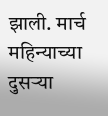झाली. मार्च महिन्याच्या दुसऱ्या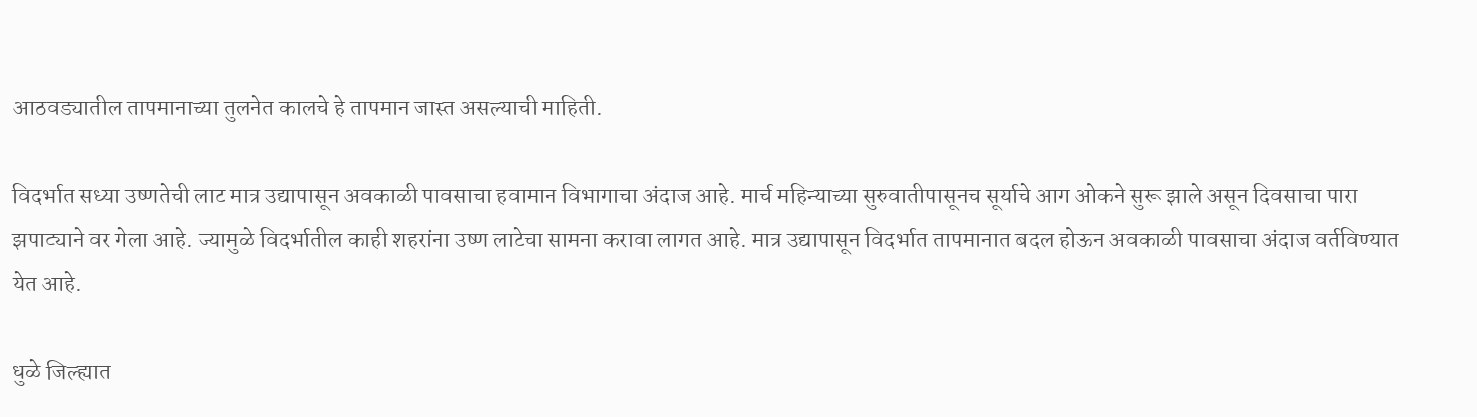आठवड्यातील तापमानाच्या तुलनेत कालचे हे तापमान जास्त असल्याची माहिती.

विदर्भात सध्या उष्णतेची लाट मात्र उद्यापासून अवकाळी पावसाचा हवामान विभागाचा अंदाज आहे. मार्च महिन्याच्या सुरुवातीपासूनच सूर्याचे आग ओकने सुरू झाले असून दिवसाचा पारा झपाट्याने वर गेला आहे. ज्यामुळे विदर्भातील काही शहरांना उष्ण लाटेचा सामना करावा लागत आहे. मात्र उद्यापासून विदर्भात तापमानात बदल होऊन अवकाळी पावसाचा अंदाज वर्तविण्यात येत आहे.

धुळे जिल्ह्यात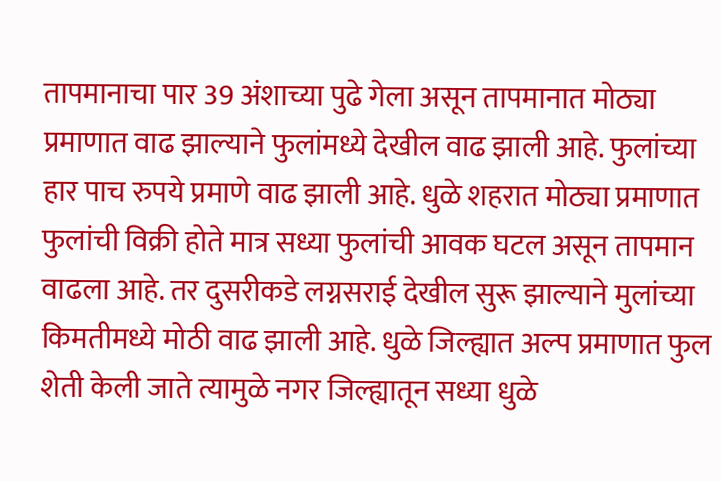तापमानाचा पार 39 अंशाच्या पुढे गेला असून तापमानात मोठ्या प्रमाणात वाढ झाल्याने फुलांमध्ये देखील वाढ झाली आहे. फुलांच्या हार पाच रुपये प्रमाणे वाढ झाली आहे. धुळे शहरात मोठ्या प्रमाणात फुलांची विक्री होते मात्र सध्या फुलांची आवक घटल असून तापमान वाढला आहे. तर दुसरीकडे लग्नसराई देखील सुरू झाल्याने मुलांच्या किमतीमध्ये मोठी वाढ झाली आहे. धुळे जिल्ह्यात अल्प प्रमाणात फुल शेती केली जाते त्यामुळे नगर जिल्ह्यातून सध्या धुळे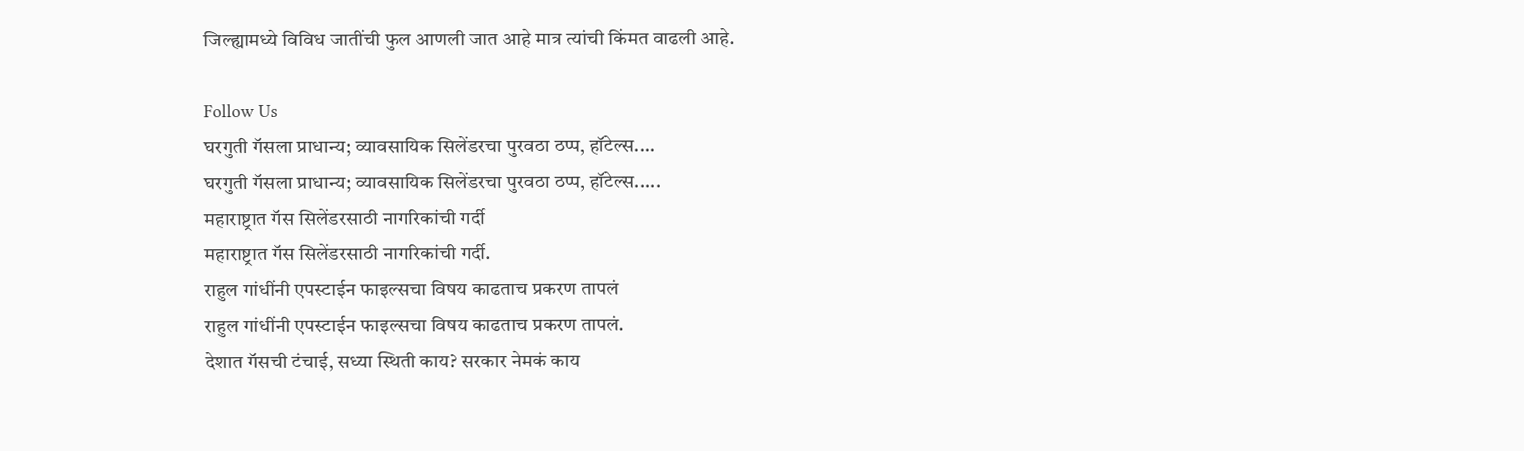जिल्ह्यामध्ये विविध जातींची फुल आणली जात आहे मात्र त्यांची किंमत वाढली आहे.

Follow Us
घरगुती गॅसला प्राधान्य; व्यावसायिक सिलेंडरचा पुरवठा ठप्प, हॉटेल्स....
घरगुती गॅसला प्राधान्य; व्यावसायिक सिलेंडरचा पुरवठा ठप्प, हॉटेल्स.....
महाराष्ट्रात गॅस सिलेंडरसाठी नागरिकांची गर्दी
महाराष्ट्रात गॅस सिलेंडरसाठी नागरिकांची गर्दी.
राहुल गांधींनी एपस्टाईन फाइल्सचा विषय काढताच प्रकरण तापलं
राहुल गांधींनी एपस्टाईन फाइल्सचा विषय काढताच प्रकरण तापलं.
देशात गॅसची टंचाई, सध्या स्थिती काय? सरकार नेमकं काय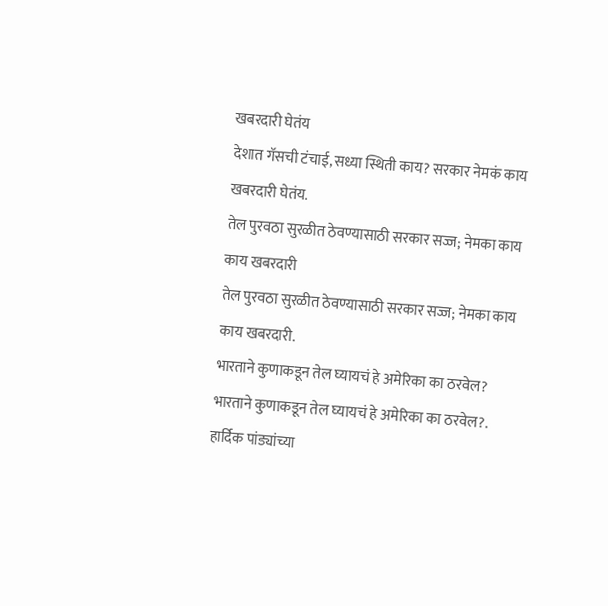खबरदारी घेतंय
देशात गॅसची टंचाई, सध्या स्थिती काय? सरकार नेमकं काय खबरदारी घेतंय.
तेल पुरवठा सुरळीत ठेवण्यासाठी सरकार सज्ज; नेमका काय काय खबरदारी
तेल पुरवठा सुरळीत ठेवण्यासाठी सरकार सज्ज; नेमका काय काय खबरदारी.
भारताने कुणाकडून तेल घ्यायचं हे अमेरिका का ठरवेल?
भारताने कुणाकडून तेल घ्यायचं हे अमेरिका का ठरवेल?.
हार्दिक पांड्यांच्या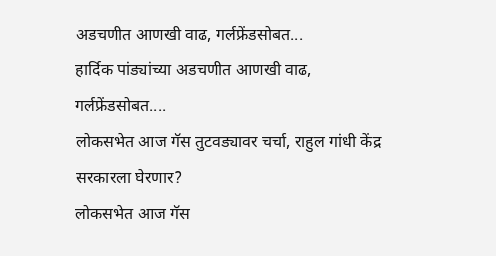अडचणीत आणखी वाढ, गर्लफ्रेंडसोबत...
हार्दिक पांड्यांच्या अडचणीत आणखी वाढ, गर्लफ्रेंडसोबत....
लोकसभेत आज गॅस तुटवड्यावर चर्चा, राहुल गांधी केंद्र सरकारला घेरणार?
लोकसभेत आज गॅस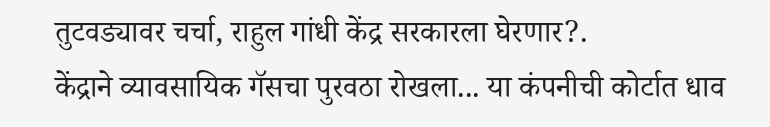तुटवड्यावर चर्चा, राहुल गांधी केंद्र सरकारला घेरणार?.
केंद्राने व्यावसायिक गॅसचा पुरवठा रोखला... या कंपनीची कोर्टात धाव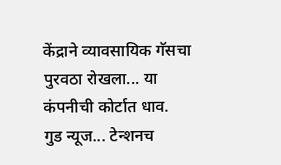केंद्राने व्यावसायिक गॅसचा पुरवठा रोखला... या कंपनीची कोर्टात धाव.
गुड न्यूज... टेन्शनच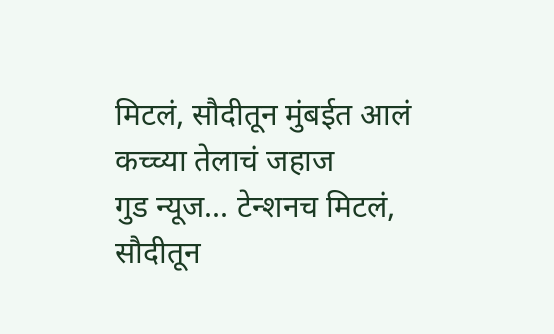मिटलं, सौदीतून मुंबईत आलं कच्च्या तेलाचं जहाज
गुड न्यूज... टेन्शनच मिटलं, सौदीतून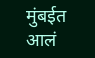मुंबईत आलं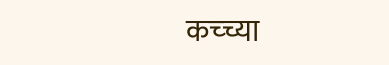कच्च्या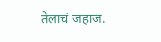तेलाचं जहाज.